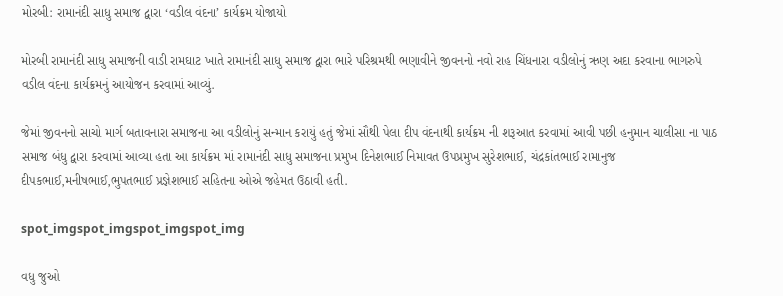મોરબી: રામાનંદી સાધુ સમાજ દ્વારા ‘વડીલ વંદના’ કાર્યક્રમ યોજાયો

મોરબી રામાનંદી સાધુ સમાજની વાડી રામઘાટ ખાતે રામાનંદી સાધુ સમાજ દ્વારા ભારે પરિશ્રમથી ભણાવીને જીવનનો નવો રાહ ચિંધનારા વડીલોનું ઋણ અદા કરવાના ભાગરુપે વડીલ વંદના કાર્યક્રમનું આયોજન કરવામાં આવ્યું.

જેમાં જીવનનો સાચો માર્ગ બતાવનારા સમાજના આ વડીલોનું સન્માન કરાયું હતું જેમાં સૌથી પેલા દીપ વંદનાથી કાર્યક્રમ ની શરૂઆત કરવામાં આવી પછી હનુમાન ચાલીસા ના પાઠ સમાજ બંધુ દ્વારા કરવામાં આવ્યા હતા આ કાર્યક્રમ માં રામાનંદી સાધુ સમાજના પ્રમુખ દિનેશભાઈ નિમાવત ઉપપ્રમુખ સુરેશભાઈ, ચંદ્રકાંતભાઈ રામાનુજ દીપકભાઈ,મનીષભાઈ,ભુપતભાઈ પ્રજ્ઞેશભાઈ સહિતના ઓએ જહેમત ઉઠાવી હતી.

spot_imgspot_imgspot_imgspot_img

વધુ જુઓ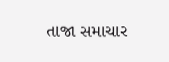તાજા સમાચાર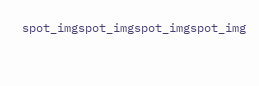spot_imgspot_imgspot_imgspot_img